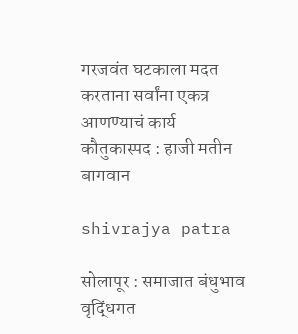गरजवंत घटकाला मदत करताना सर्वांना एकत्र आणण्याचं कार्य कौतुकास्पद : हाजी मतीन बागवान

shivrajya patra

सोलापूर : समाजात बंधुभाव वृद्धिंगत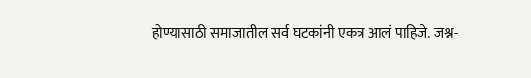होण्यासाठी समाजातील सर्व घटकांनी एकत्र आलं पाहिजे. जश्न-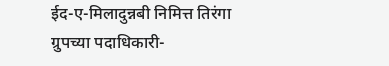ईद-ए-मिलादुन्नबी निमित्त तिरंगा ग्रुपच्या पदाधिकारी-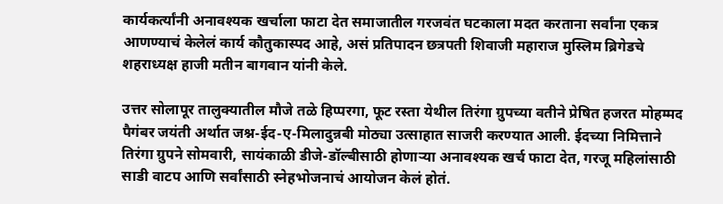कार्यकर्त्यांनी अनावश्यक खर्चाला फाटा देत समाजातील गरजवंत घटकाला मदत करताना सर्वांना एकत्र आणण्याचं केलेलं कार्य कौतुकास्पद आहे, असं प्रतिपादन छत्रपती शिवाजी महाराज मुस्लिम ब्रिगेडचे शहराध्यक्ष हाजी मतीन बागवान यांनी केले.

उत्तर सोलापूर तालुक्यातील मौजे तळे हिप्परगा, फूट रस्ता येथील तिरंगा ग्रुपच्या वतीने प्रेषित हजरत मोहम्मद पैगंबर जयंती अर्थात जश्न-ईद-ए-मिलादुन्नबी मोठ्या उत्साहात साजरी करण्यात आली. ईदच्या निमित्ताने तिरंगा ग्रुपने सोमवारी, सायंकाळी डीजे-डॉल्बीसाठी होणाऱ्या अनावश्यक खर्च फाटा देत, गरजू महिलांसाठी साडी वाटप आणि सर्वांसाठी स्नेहभोजनाचं आयोजन केलं होतं.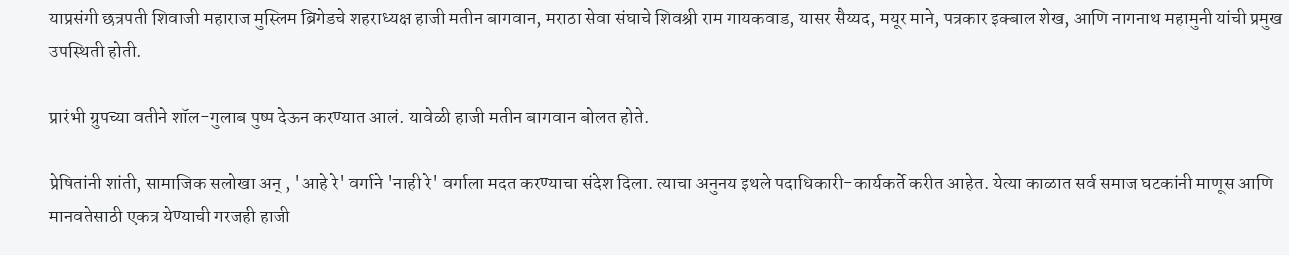याप्रसंगी छत्रपती शिवाजी महाराज मुस्लिम ब्रिगेडचे शहराध्यक्ष हाजी मतीन बागवान, मराठा सेवा संघाचे शिवश्री राम गायकवाड, यासर सैय्यद, मयूर माने, पत्रकार इक्बाल शेख, आणि नागनाथ महामुनी यांची प्रमुख उपस्थिती होती.

प्रारंभी ग्रुपच्या वतीने शॉल-गुलाब पुष्प देऊन करण्यात आलं. यावेळी हाजी मतीन बागवान बोलत होते.

प्रेषितांनी शांती, सामाजिक सलोखा अन् , 'आहे रे' वर्गाने 'नाही रे' वर्गाला मदत करण्याचा संदेश दिला. त्याचा अनुनय इथले पदाधिकारी-कार्यकर्ते करीत आहेत. येत्या काळात सर्व समाज घटकांनी माणूस आणि मानवतेसाठी एकत्र येण्याची गरजही हाजी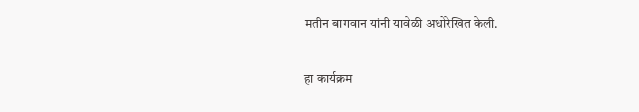मतीन बागवान यांनी यावेळी अधोरेखित केली.

हा कार्यक्रम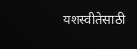यशस्वीतेसाठी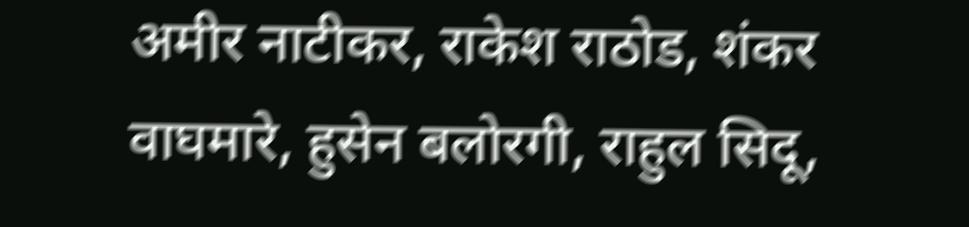अमीर नाटीकर, राकेश राठोड, शंकर वाघमारे, हुसेन बलोरगी, राहुल सिदू,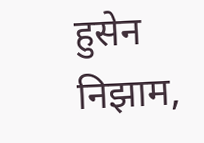हुसेन निझाम,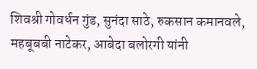शिवश्री गोवर्धन गुंड, सुनंदा साठे, रुकसान कमानवले, महबूबबी नाटेकर, आबेदा बलोरगी यांनी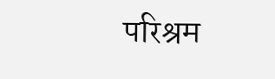परिश्रम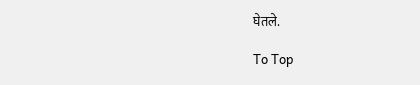घेतले.

To Top